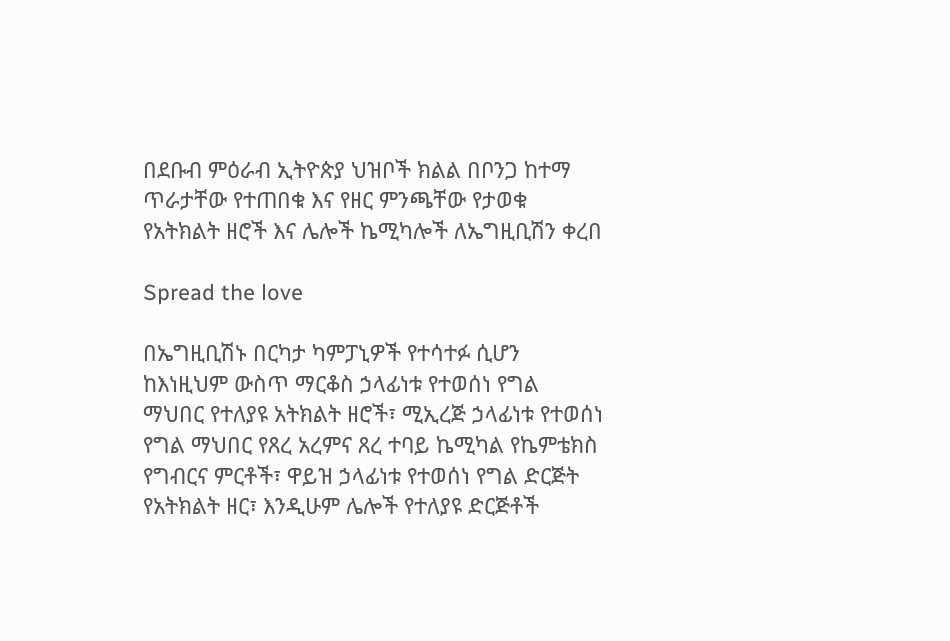በደቡብ ምዕራብ ኢትዮጵያ ህዝቦች ክልል በቦንጋ ከተማ ጥራታቸው የተጠበቁ እና የዘር ምንጫቸው የታወቁ የአትክልት ዘሮች እና ሌሎች ኬሚካሎች ለኤግዚቢሽን ቀረበ

Spread the love

በኤግዚቢሽኑ በርካታ ካምፓኒዎች የተሳተፉ ሲሆን ከእነዚህም ውስጥ ማርቆስ ኃላፊነቱ የተወሰነ የግል ማህበር የተለያዩ አትክልት ዘሮች፣ ሚኢረጅ ኃላፊነቱ የተወሰነ የግል ማህበር የጸረ አረምና ጸረ ተባይ ኬሚካል የኬምቴክስ የግብርና ምርቶች፣ ዋይዝ ኃላፊነቱ የተወሰነ የግል ድርጅት የአትክልት ዘር፣ እንዲሁም ሌሎች የተለያዩ ድርጅቶች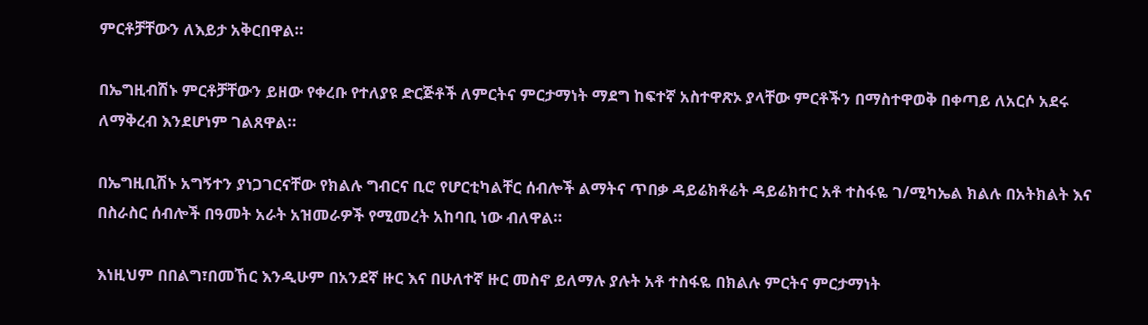ምርቶቻቸውን ለእይታ አቅርበዋል።

በኤግዚብሽኑ ምርቶቻቸውን ይዘው የቀረቡ የተለያዩ ድርጅቶች ለምርትና ምርታማነት ማደግ ከፍተኛ አስተዋጽኦ ያላቸው ምርቶችን በማስተዋወቅ በቀጣይ ለአርሶ አደሩ ለማቅረብ እንደሆነም ገልጸዋል።

በኤግዚቢሽኑ አግኝተን ያነጋገርናቸው የክልሉ ግብርና ቢሮ የሆርቲካልቸር ሰብሎች ልማትና ጥበቃ ዳይሬክቶሬት ዳይሬክተር አቶ ተስፋዬ ገ/ሚካኤል ክልሉ በአትክልት እና በስራስር ሰብሎች በዓመት አራት አዝመራዎች የሚመረት አከባቢ ነው ብለዋል።

እነዚህም በበልግ፣በመኸር እንዲሁም በአንደኛ ዙር እና በሁለተኛ ዙር መስኖ ይለማሉ ያሉት አቶ ተስፋዬ በክልሉ ምርትና ምርታማነት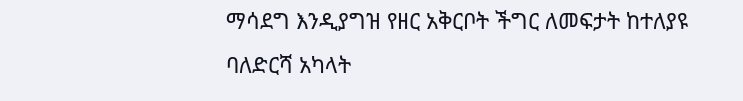ማሳደግ እንዲያግዝ የዘር አቅርቦት ችግር ለመፍታት ከተለያዩ ባለድርሻ አካላት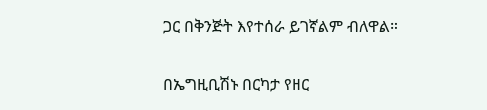ጋር በቅንጅት እየተሰራ ይገኛልም ብለዋል።

በኤግዚቢሽኑ በርካታ የዘር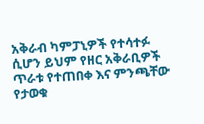አቅራብ ካምፓኒዎች የተሳተፉ ሲሆን ይህም የዘር አቅራቢዎች ጥራቱ የተጠበቀ እና ምንጫቸው የታወቁ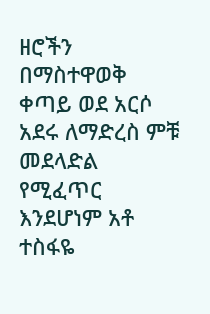ዘሮችን በማስተዋወቅ ቀጣይ ወደ አርሶ አደሩ ለማድረስ ምቹ መደላድል የሚፈጥር እንደሆነም አቶ ተስፋዬ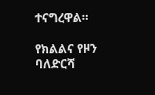ተናግረዋል።

የክልልና የዞን ባለድርሻ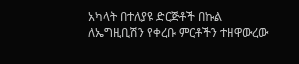አካላት በተለያዩ ድርጅቶች በኩል ለኤግዚቢሽን የቀረቡ ምርቶችን ተዘዋውረው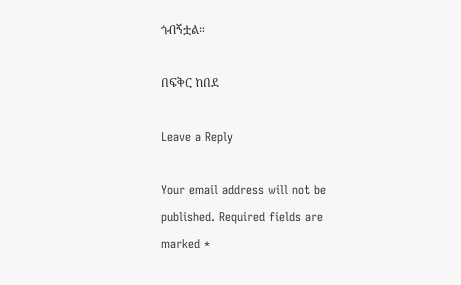ጎብኝቷል።

በፍቅር ከበደ

Leave a Reply

Your email address will not be published. Required fields are marked *